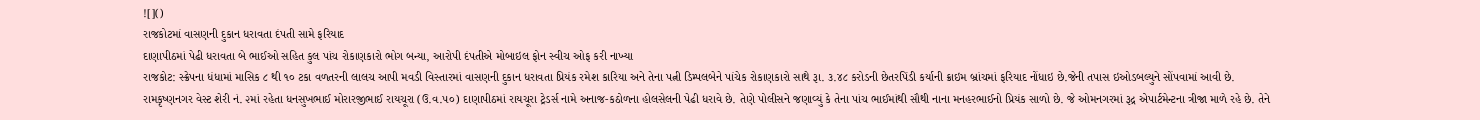![]()
રાજકોટમાં વાસણની દુકાન ધરાવતા દંપતી સામે ફરિયાદ
દાણાપીઠમાં પેઢી ધરાવતા બે ભાઈઓ સહિત કુલ પાંચ રોકાણકારો ભોગ બન્યા, આરોપી દંપતીએ મોબાઇલ ફોન સ્વીચ ઓફ કરી નાખ્યા
રાજકોટ: સ્ક્રેપના ધંધામાં માસિક ૮ થી ૧૦ ટકા વળતરની લાલચ આપી મવડી વિસ્તારમાં વાસણની દુકાન ધરાવતા પ્રિયંક રમેશ કારિયા અને તેના પત્ની ડિમ્પલબેને પાંચેક રોકાણકારો સાથે રૂા. ૩.૪૮ કરોડની છેતરપિંડી કર્યાની ક્રાઇમ બ્રાંચમાં ફરિયાદ નોંધાઇ છે.જેની તપાસ ઇઓડબલ્યુને સોંપવામાં આવી છે.
રામકૃષ્ણનગર વેસ્ટ શેરી નં. ૨માં રહેતા ધનસુખભાઈ મોરારજીભાઈ રાયચૂરા (ઉ.વ.૫૦) દાણાપીઠમાં રાયચૂરા ટ્રેડર્સ નામે અનાજ-કઠોળના હોલસેલની પેઢી ધરાવે છે. તેણે પોલીસને જણાવ્યું કે તેના પાંચ ભાઈમાંથી સૌથી નાના મનહરભાઈનો પ્રિયંક સાળો છે. જે ઓમનગરમાં રૂદ્ર એપાર્ટમેન્ટના ત્રીજા માળે રહે છે. તેને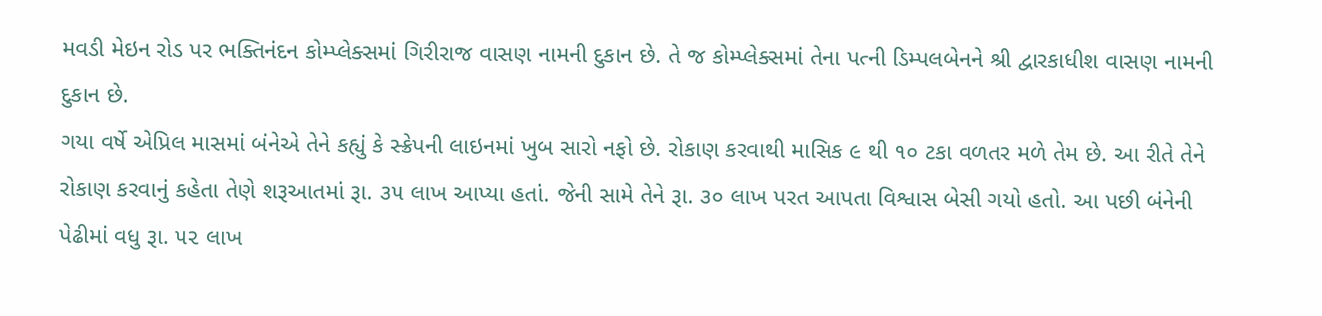મવડી મેઇન રોડ પર ભક્તિનંદન કોમ્પ્લેક્સમાં ગિરીરાજ વાસણ નામની દુકાન છે. તે જ કોમ્પ્લેક્સમાં તેના પત્ની ડિમ્પલબેનને શ્રી દ્વારકાધીશ વાસણ નામની દુકાન છે.
ગયા વર્ષે એપ્રિલ માસમાં બંનેએ તેને કહ્યું કે સ્ક્રેપની લાઇનમાં ખુબ સારો નફો છે. રોકાણ કરવાથી માસિક ૯ થી ૧૦ ટકા વળતર મળે તેમ છે. આ રીતે તેને રોકાણ કરવાનું કહેતા તેણે શરૂઆતમાં રૂા. ૩૫ લાખ આપ્યા હતાં. જેની સામે તેને રૂા. ૩૦ લાખ પરત આપતા વિશ્વાસ બેસી ગયો હતો. આ પછી બંનેની પેઢીમાં વધુ રૂા. ૫૨ લાખ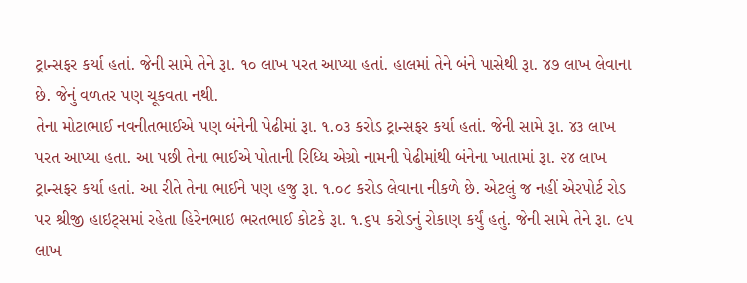ટ્રાન્સફર કર્યા હતાં. જેની સામે તેને રૂા. ૧૦ લાખ પરત આપ્યા હતાં. હાલમાં તેને બંને પાસેથી રૂા. ૪૭ લાખ લેવાના છે. જેનું વળતર પણ ચૂકવતા નથી.
તેના મોટાભાઈ નવનીતભાઈએ પણ બંનેની પેઢીમાં રૂા. ૧.૦૩ કરોડ ટ્રાન્સફર કર્યા હતાં. જેની સામે રૂા. ૪૩ લાખ પરત આપ્યા હતા. આ પછી તેના ભાઈએ પોતાની રિધ્ધિ એગ્રો નામની પેઢીમાંથી બંનેના ખાતામાં રૂા. ૨૪ લાખ ટ્રાન્સફર કર્યા હતાં. આ રીતે તેના ભાઈને પણ હજુ રૂા. ૧.૦૮ કરોડ લેવાના નીકળે છે. એટલું જ નહીં એરપોર્ટ રોડ પર શ્રીજી હાઇટ્સમાં રહેતા હિરેનભાઇ ભરતભાઈ કોટકે રૂા. ૧.૬૫ કરોડનું રોકાણ કર્યું હતું. જેની સામે તેને રૂા. ૯૫ લાખ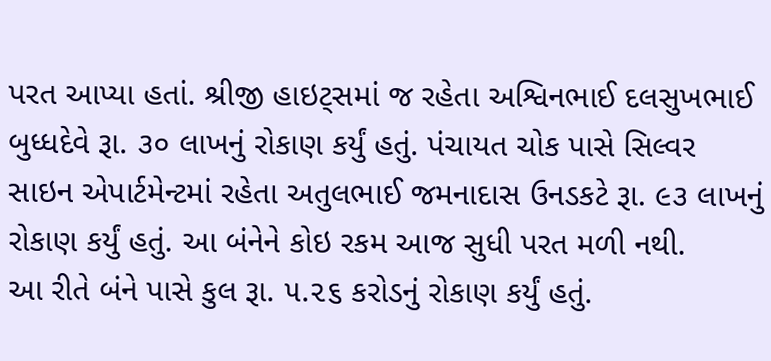પરત આપ્યા હતાં. શ્રીજી હાઇટ્સમાં જ રહેતા અશ્વિનભાઈ દલસુખભાઈ બુધ્ધદેવે રૂા. ૩૦ લાખનું રોકાણ કર્યું હતું. પંચાયત ચોક પાસે સિલ્વર સાઇન એપાર્ટમેન્ટમાં રહેતા અતુલભાઈ જમનાદાસ ઉનડકટે રૂા. ૯૩ લાખનું રોકાણ કર્યું હતું. આ બંનેને કોઇ રકમ આજ સુધી પરત મળી નથી.
આ રીતે બંને પાસે કુલ રૂા. ૫.૨૬ કરોડનું રોકાણ કર્યું હતું.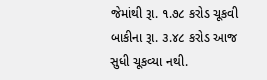જેમાંથી રૂા. ૧.૭૮ કરોડ ચૂકવી બાકીના રૂા. ૩.૪૮ કરોડ આજ સુધી ચૂકવ્યા નથી.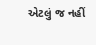એટલું જ નહીં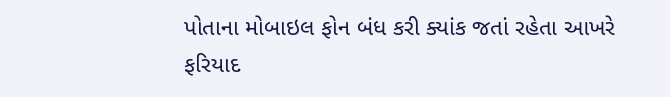પોતાના મોબાઇલ ફોન બંધ કરી ક્યાંક જતાં રહેતા આખરે ફરિયાદ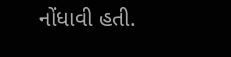નોંધાવી હતી.